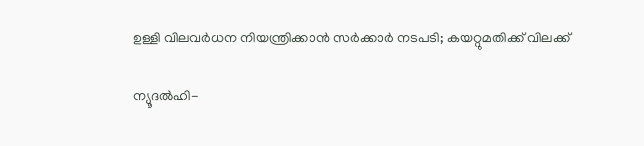ഉള്ളി വിലവര്‍ധന നിയന്ത്രിക്കാന്‍ സര്‍ക്കാര്‍ നടപടി; കയറ്റുമതിക്ക് വിലക്ക്

ന്യൂദല്‍ഹി-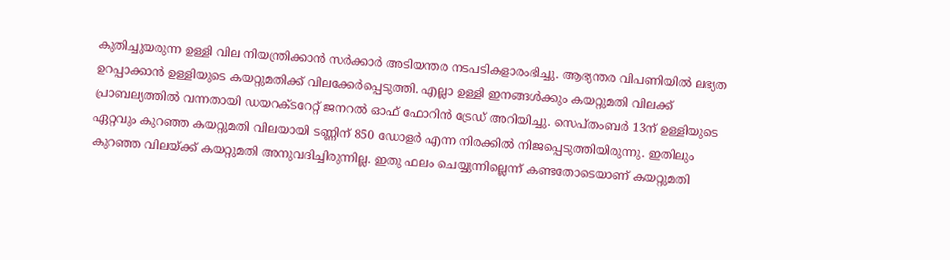കുതിച്ചുയരുന്ന ഉള്ളി വില നിയന്ത്രിക്കാന്‍ സര്‍ക്കാര്‍ അടിയന്തര നടപടികളാരംഭിച്ചു. ആഭ്യന്തര വിപണിയില്‍ ലഭ്യത ഉറപ്പാക്കാന്‍ ഉള്ളിയുടെ കയറ്റുമതിക്ക് വിലക്കേര്‍പ്പെടുത്തി. എല്ലാ ഉള്ളി ഇനങ്ങള്‍ക്കും കയറ്റുമതി വിലക്ക് പ്രാബല്യത്തില്‍ വന്നതായി ഡയറക്ടറേറ്റ് ജനറല്‍ ഓഫ് ഫോറിന്‍ ട്രേഡ് അറിയിച്ചു. സെപ്തംബര്‍ 13ന് ഉള്ളിയുടെ ഏറ്റവും കുറഞ്ഞ കയറ്റുമതി വിലയായി ടണ്ണിന് 850 ഡോളര്‍ എന്ന നിരക്കില്‍ നിജപ്പെടുത്തിയിരുന്നു. ഇതിലും കുറഞ്ഞ വിലയ്ക്ക് കയറ്റുമതി അനുവദിച്ചിരുന്നില്ല. ഇതു ഫലം ചെയ്യുന്നില്ലെന്ന് കണ്ടതോടെയാണ് കയറ്റുമതി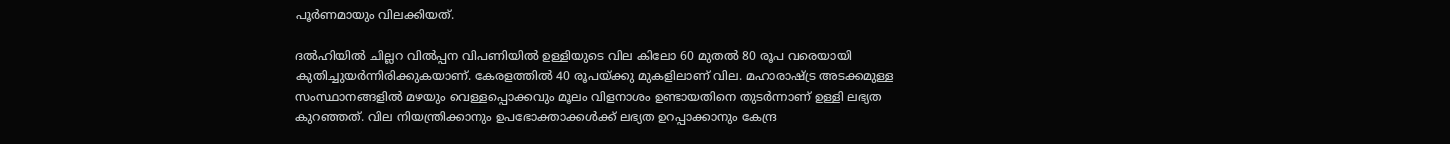പൂര്‍ണമായും വിലക്കിയത്.

ദല്‍ഹിയില്‍ ചില്ലറ വില്‍പ്പന വിപണിയില്‍ ഉള്ളിയുടെ വില കിലോ 60 മുതല്‍ 80 രൂപ വരെയായി കുതിച്ചുയര്‍ന്നിരിക്കുകയാണ്. കേരളത്തില്‍ 40 രൂപയ്ക്കു മുകളിലാണ് വില. മഹാരാഷ്ട്ര അടക്കമുള്ള സംസ്ഥാനങ്ങളില്‍ മഴയും വെള്ളപ്പൊക്കവും മൂലം വിളനാശം ഉണ്ടായതിനെ തുടര്‍ന്നാണ് ഉള്ളി ലഭ്യത കുറഞ്ഞത്. വില നിയന്ത്രിക്കാനും ഉപഭോക്താക്കള്‍ക്ക് ലഭ്യത ഉറപ്പാക്കാനും കേന്ദ്ര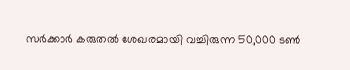സര്‍ക്കാര്‍ കരുതല്‍ ശേഖരമായി വച്ചിരുന്ന 50,000 ടണ്‍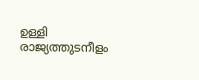ഉള്ളി രാജ്യത്തുടനീളം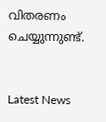വിതരണം ചെയ്യുന്നുണ്ട്.


Latest News